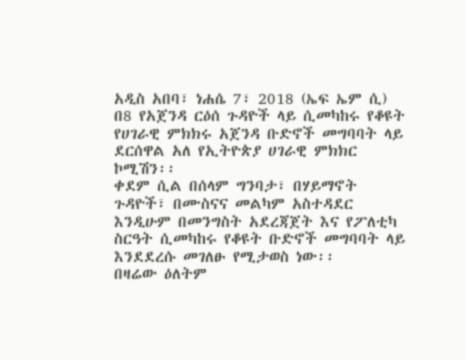አዲስ አበባ፣ ነሐሴ 7፣ 2018 (ኤፍ ኤም ሲ) በ8 የአጀንዳ ርዕሰ ጉዳዮች ላይ ሲመካከሩ የቆዩት የሀገራዊ ምክክሩ አጀንዳ ቡድኖች መግባባት ላይ ደርሰዋል አለ የኢትዮጵያ ሀገራዊ ምክክር ኮሚሽን፡፡
ቀደም ሲል በሰላም ግንባታ፣ በሃይማኖት ጉዳዮች፣ በሙስናና መልካም አስተዳደር እንዲሁም በመንግስት አደረጃጀት እና የፖለቲካ ስርዓት ሲመካከሩ የቆዩት ቡድኖች መግባባት ላይ እንደደረሱ መገለፁ የሚታወስ ነው፡፡
በዛሬው ዕለትም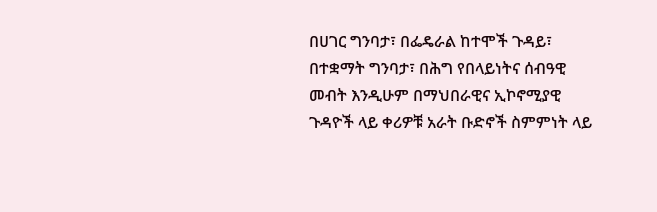በሀገር ግንባታ፣ በፌዴራል ከተሞች ጉዳይ፣ በተቋማት ግንባታ፣ በሕግ የበላይነትና ሰብዓዊ መብት እንዲሁም በማህበራዊና ኢኮኖሚያዊ ጉዳዮች ላይ ቀሪዎቹ አራት ቡድኖች ስምምነት ላይ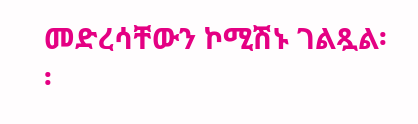መድረሳቸውን ኮሚሽኑ ገልጿል፡፡